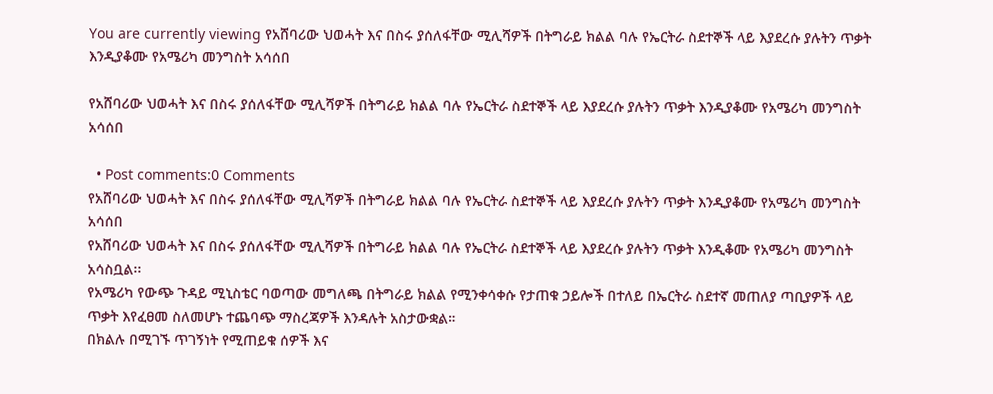You are currently viewing የአሸባሪው ህወሓት እና በስሩ ያሰለፋቸው ሚሊሻዎች በትግራይ ክልል ባሉ የኤርትራ ስደተኞች ላይ እያደረሱ ያሉትን ጥቃት እንዲያቆሙ የአሜሪካ መንግስት አሳሰበ

የአሸባሪው ህወሓት እና በስሩ ያሰለፋቸው ሚሊሻዎች በትግራይ ክልል ባሉ የኤርትራ ስደተኞች ላይ እያደረሱ ያሉትን ጥቃት እንዲያቆሙ የአሜሪካ መንግስት አሳሰበ

  • Post comments:0 Comments
የአሸባሪው ህወሓት እና በስሩ ያሰለፋቸው ሚሊሻዎች በትግራይ ክልል ባሉ የኤርትራ ስደተኞች ላይ እያደረሱ ያሉትን ጥቃት እንዲያቆሙ የአሜሪካ መንግስት አሳሰበ
የአሸባሪው ህወሓት እና በስሩ ያሰለፋቸው ሚሊሻዎች በትግራይ ክልል ባሉ የኤርትራ ስደተኞች ላይ እያደረሱ ያሉትን ጥቃት እንዲቆሙ የአሜሪካ መንግስት አሳስቧል፡፡
የአሜሪካ የውጭ ጉዳይ ሚኒስቴር ባወጣው መግለጫ በትግራይ ክልል የሚንቀሳቀሱ የታጠቁ ኃይሎች በተለይ በኤርትራ ስደተኛ መጠለያ ጣቢያዎች ላይ ጥቃት እየፈፀመ ስለመሆኑ ተጨባጭ ማስረጃዎች እንዳሉት አስታውቋል።
በክልሉ በሚገኙ ጥገኝነት የሚጠይቁ ሰዎች እና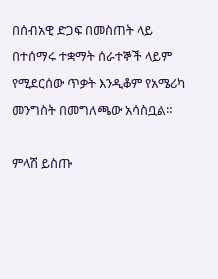በሰብአዊ ድጋፍ በመስጠት ላይ በተሰማሩ ተቋማት ሰራተኞች ላይም የሚደርሰው ጥቃት እንዲቆም የአሜሪካ መንግስት በመግለጫው አሳስቧል።

ምላሽ ይስጡ